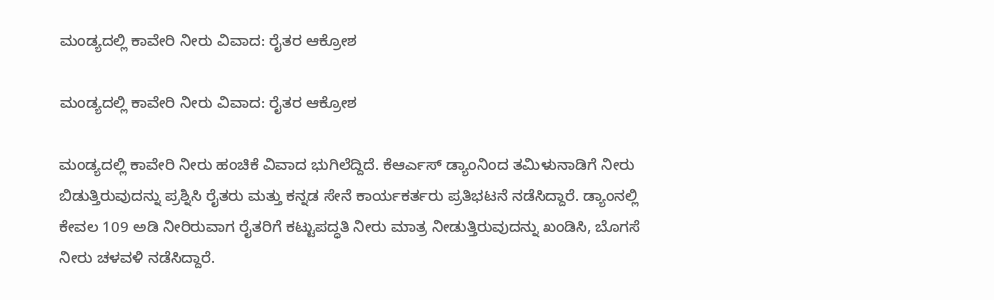ಮಂಡ್ಯದಲ್ಲಿ ಕಾವೇರಿ ನೀರು ವಿವಾದ: ರೈತರ ಆಕ್ರೋಶ

ಮಂಡ್ಯದಲ್ಲಿ ಕಾವೇರಿ ನೀರು ವಿವಾದ: ರೈತರ ಆಕ್ರೋಶ

ಮಂಡ್ಯದಲ್ಲಿ ಕಾವೇರಿ ನೀರು ಹಂಚಿಕೆ ವಿವಾದ ಭುಗಿಲೆದ್ದಿದೆ. ಕೆಆರ್ಎಸ್ ಡ್ಯಾಂನಿಂದ ತಮಿಳುನಾಡಿಗೆ ನೀರು ಬಿಡುತ್ತಿರುವುದನ್ನು ಪ್ರಶ್ನಿಸಿ ರೈತರು ಮತ್ತು ಕನ್ನಡ ಸೇನೆ ಕಾರ್ಯಕರ್ತರು ಪ್ರತಿಭಟನೆ ನಡೆಸಿದ್ದಾರೆ. ಡ್ಯಾಂನಲ್ಲಿ ಕೇವಲ 109 ಅಡಿ ನೀರಿರುವಾಗ ರೈತರಿಗೆ ಕಟ್ಟುಪದ್ಧತಿ ನೀರು ಮಾತ್ರ ನೀಡುತ್ತಿರುವುದನ್ನು ಖಂಡಿಸಿ, ಬೊಗಸೆ ನೀರು ಚಳವಳಿ ನಡೆಸಿದ್ದಾರೆ.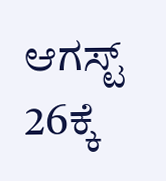ಆಗಸ್ಟ್ 26ಕ್ಕೆ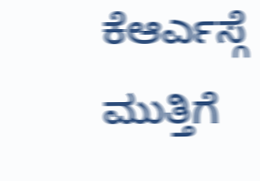ಕೆಆರ್ಎಸ್ಗೆ ಮುತ್ತಿಗೆ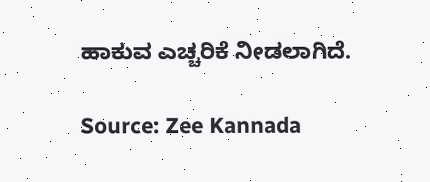ಹಾಕುವ ಎಚ್ಚರಿಕೆ ನೀಡಲಾಗಿದೆ.

Source: Zee Kannada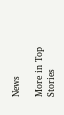News

More in Top Stories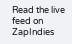Read the live feed on ZapIndies